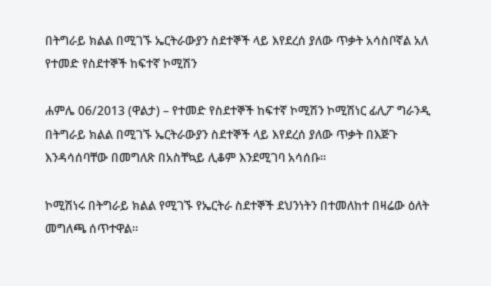በትግራይ ክልል በሚገኙ ኤርትራውያን ስደተኞች ላይ እየደረሰ ያለው ጥቃት አሳስቦኛል አለ የተመድ የስደተኞች ከፍተኛ ኮሚሽን

ሐምሌ 06/2013 (ዋልታ) – የተመድ የስደተኞች ከፍተኛ ኮሚሽን ኮሚሽነር ፊሊፖ ግራንዲ በትግራይ ክልል በሚገኙ ኤርትራውያን ስደተኞች ላይ እየደረሰ ያለው ጥቃት በእጅጉ እንዳሳሰባቸው በመግለጽ በአስቸኳይ ሊቆም እንደሚገባ አሳሰቡ።

ኮሚሽነሩ በትግራይ ክልል የሚገኙ የኤርትራ ስደተኞች ደህንነትን በተመለከተ በዛሬው ዕለት መግለጫ ሰጥተዋል።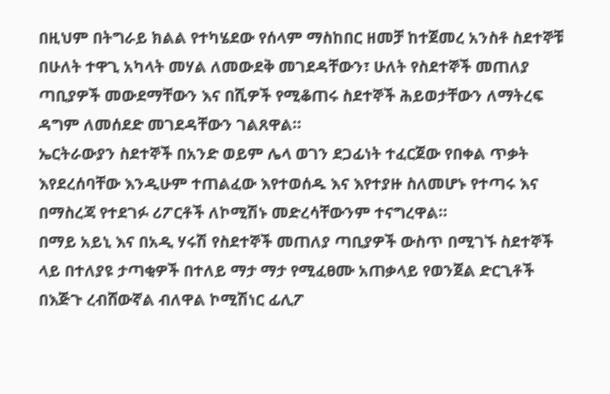በዚህም በትግራይ ክልል የተካሄደው የሰላም ማስከበር ዘመቻ ከተጀመረ አንስቶ ስደተኞቹ በሁለት ተዋጊ አካላት መሃል ለመውደቅ መገደዳቸውን፣ ሁለት የስደተኞች መጠለያ ጣቢያዎች መውደማቸውን እና በሺዎች የሚቆጠሩ ስደተኞች ሕይወታቸውን ለማትረፍ ዳግም ለመሰደድ መገደዳቸውን ገልጸዋል።
ኤርትራውያን ስደተኞች በአንድ ወይም ሌላ ወገን ደጋፊነት ተፈርጀው የበቀል ጥቃት እየደረሰባቸው እንዲሁም ተጠልፈው እየተወሰዱ እና እየተያዙ ስለመሆኑ የተጣሩ እና በማስረጃ የተደገፉ ሪፖርቶች ለኮሚሽኑ መድረሳቸውንም ተናግረዋል።
በማይ አይኒ እና በአዲ ሃሩሽ የስደተኞች መጠለያ ጣቢያዎች ውስጥ በሚገኙ ስደተኞች ላይ በተለያዩ ታጣቂዎች በተለይ ማታ ማታ የሚፈፀሙ አጠቃላይ የወንጀል ድርጊቶች በእጅጉ ረብሸውኛል ብለዋል ኮሚሽነር ፊሊፖ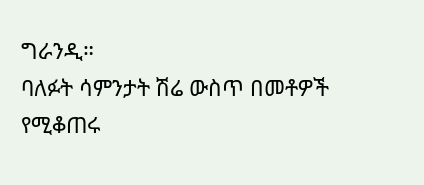ግራንዲ።
ባለፉት ሳምንታት ሽሬ ውስጥ በመቶዎች የሚቆጠሩ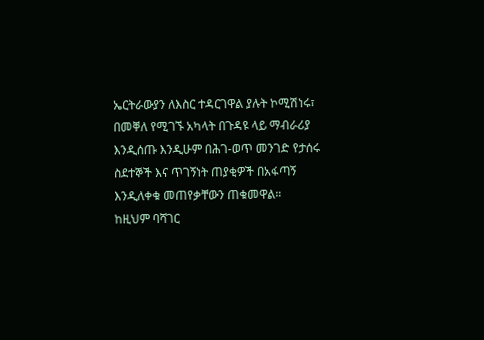ኤርትራውያን ለእስር ተዳርገዋል ያሉት ኮሚሽነሩ፣ በመቐለ የሚገኙ አካላት በጉዳዩ ላይ ማብራሪያ እንዲሰጡ እንዲሁም በሕገ-ወጥ መንገድ የታሰሩ ስደተኞች እና ጥገኝነት ጠያቂዎች በአፋጣኝ እንዲለቀቁ መጠየቃቸውን ጠቁመዋል።
ከዚህም ባሻገር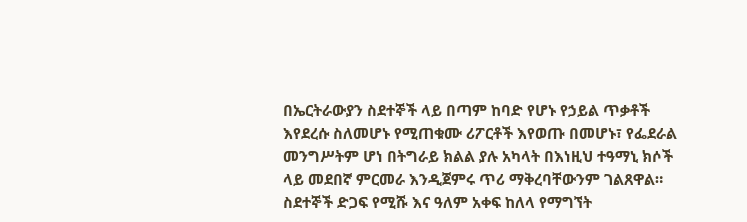በኤርትራውያን ስደተኞች ላይ በጣም ከባድ የሆኑ የኃይል ጥቃቶች እየደረሱ ስለመሆኑ የሚጠቁሙ ሪፖርቶች እየወጡ በመሆኑ፣ የፌደራል መንግሥትም ሆነ በትግራይ ክልል ያሉ አካላት በእነዚህ ተዓማኒ ክሶች ላይ መደበኛ ምርመራ እንዲጀምሩ ጥሪ ማቅረባቸውንም ገልጸዋል።
ስደተኞች ድጋፍ የሚሹ እና ዓለም አቀፍ ከለላ የማግኘት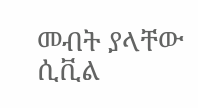መብት ያላቸው ሲቪል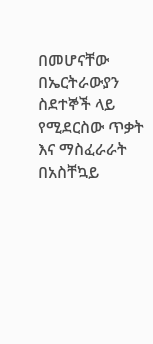በመሆናቸው በኤርትራውያን ስደተኞች ላይ የሚደርስው ጥቃት እና ማስፈራራት በአስቸኳይ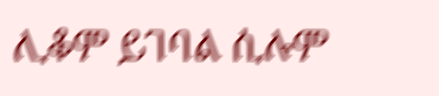ሊቆም ይገባል ሲሉም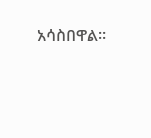አሳስበዋል።